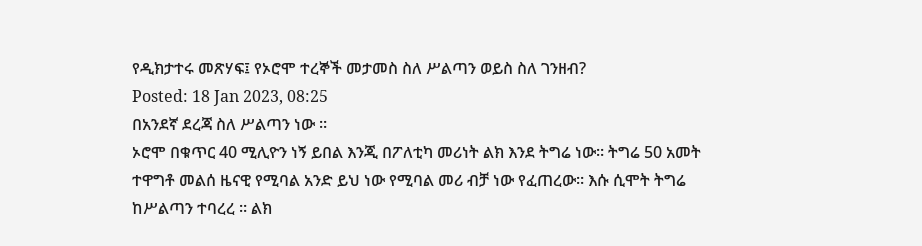የዲክታተሩ መጽሃፍ፤ የኦሮሞ ተረኞች መታመስ ስለ ሥልጣን ወይስ ስለ ገንዘብ?
Posted: 18 Jan 2023, 08:25
በአንደኛ ደረጃ ስለ ሥልጣን ነው ።
ኦሮሞ በቁጥር 40 ሚሊዮን ነኝ ይበል እንጂ በፖለቲካ መሪነት ልክ እንደ ትግሬ ነው። ትግሬ 50 አመት ተዋግቶ መልሰ ዜናዊ የሚባል አንድ ይህ ነው የሚባል መሪ ብቻ ነው የፈጠረው። እሱ ሲሞት ትግሬ ከሥልጣን ተባረረ ። ልክ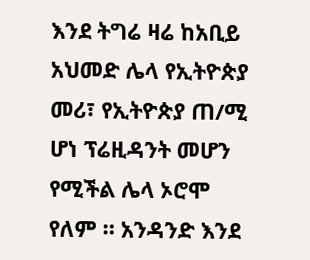እንደ ትግሬ ዛሬ ከአቢይ አህመድ ሌላ የኢትዮጵያ መሪ፣ የኢትዮጵያ ጠ/ሚ ሆነ ፕሬዚዳንት መሆን የሚችል ሌላ ኦሮሞ የለም ። አንዳንድ እንደ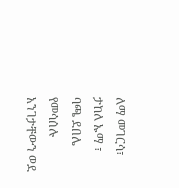ለማ መገርሳ፣ ታከለ ኡማ ፣ ባጫ ደበሌ የመሳሰሉ አንገታቸውን ወደ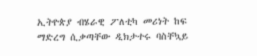ኢትዮጵያ ብሄራዊ ፖለቲካ መሪነት ከፍ ማድረግ ሲቃጣቸው ዲክታተሩ ባስቸኳይ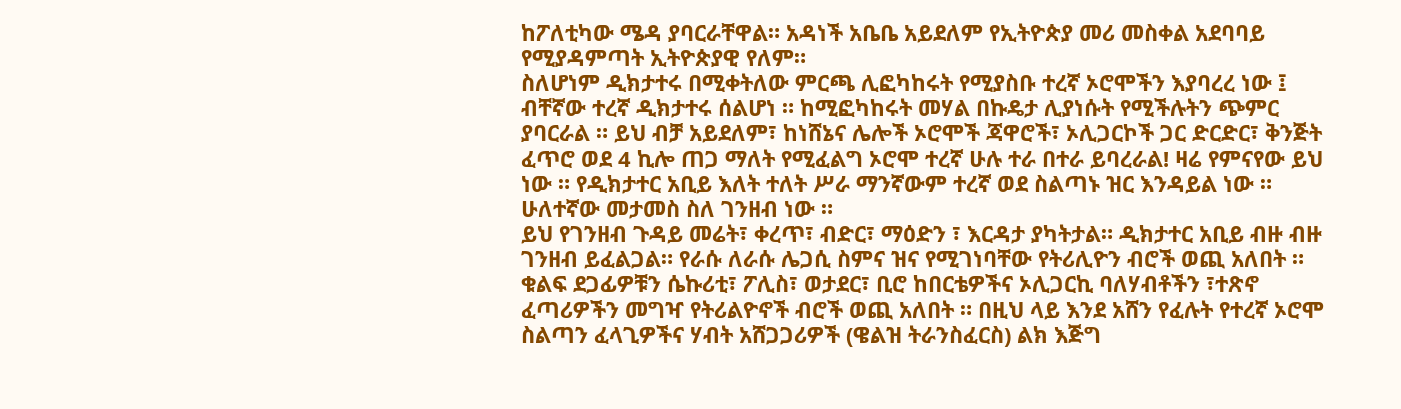ከፖለቲካው ሜዳ ያባርራቸዋል። አዳነች አቤቤ አይደለም የኢትዮጵያ መሪ መስቀል አደባባይ የሚያዳምጣት ኢትዮጵያዊ የለም።
ስለሆነም ዲክታተሩ በሚቀትለው ምርጫ ሊፎካከሩት የሚያስቡ ተረኛ ኦሮሞችን እያባረረ ነው ፤ ብቸኛው ተረኛ ዲክታተሩ ሰልሆነ ። ከሚፎካከሩት መሃል በኩዴታ ሊያነሱት የሚችሉትን ጭምር ያባርራል ። ይህ ብቻ አይደለም፣ ከነሸኔና ሌሎች ኦሮሞች ጃዋሮች፣ ኦሊጋርኮች ጋር ድርድር፣ ቅንጅት ፈጥሮ ወደ 4 ኪሎ ጠጋ ማለት የሚፈልግ ኦሮሞ ተረኛ ሁሉ ተራ በተራ ይባረራል! ዛሬ የምናየው ይህ ነው ። የዲክታተር አቢይ እለት ተለት ሥራ ማንኛውም ተረኛ ወደ ስልጣኑ ዝር እንዳይል ነው ።
ሁለተኛው መታመስ ስለ ገንዘብ ነው ።
ይህ የገንዘብ ጉዳይ መሬት፣ ቀረጥ፣ ብድር፣ ማዕድን ፣ እርዳታ ያካትታል። ዲክታተር አቢይ ብዙ ብዙ ገንዘብ ይፈልጋል። የራሱ ለራሱ ሌጋሲ ስምና ዝና የሚገነባቸው የትሪሊዮን ብሮች ወጪ አለበት ። ቁልፍ ደጋፊዎቹን ሴኩሪቲ፣ ፖሊስ፣ ወታደር፣ ቢሮ ከበርቴዎችና ኦሊጋርኪ ባለሃብቶችን ፣ተጽኖ ፈጣሪዎችን መግዣ የትሪልዮኖች ብሮች ወጪ አለበት ። በዚህ ላይ እንደ አሸን የፈሉት የተረኛ ኦሮሞ ስልጣን ፈላጊዎችና ሃብት አሸጋጋሪዎች (ዌልዝ ትራንስፈርስ) ልክ እጅግ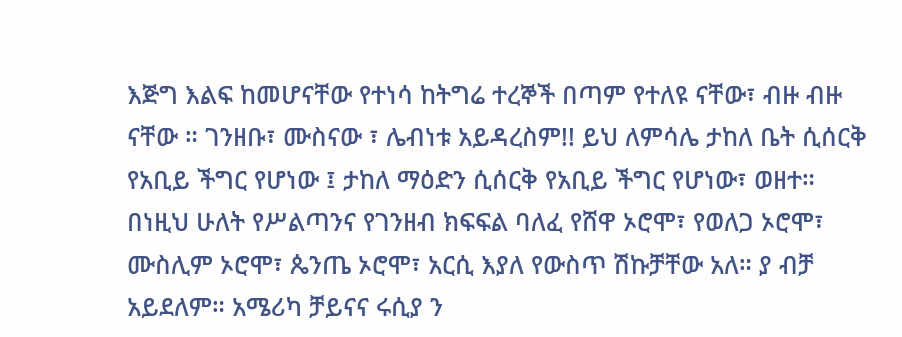እጅግ እልፍ ከመሆናቸው የተነሳ ከትግሬ ተረኞች በጣም የተለዩ ናቸው፣ ብዙ ብዙ ናቸው ። ገንዘቡ፣ ሙስናው ፣ ሌብነቱ አይዳረስም!! ይህ ለምሳሌ ታከለ ቤት ሲሰርቅ የአቢይ ችግር የሆነው ፤ ታከለ ማዕድን ሲሰርቅ የአቢይ ችግር የሆነው፣ ወዘተ።
በነዚህ ሁለት የሥልጣንና የገንዘብ ክፍፍል ባለፈ የሸዋ ኦሮሞ፣ የወለጋ ኦሮሞ፣ ሙስሊም ኦሮሞ፣ ጴንጤ ኦሮሞ፣ አርሲ እያለ የውስጥ ሽኩቻቸው አለ። ያ ብቻ አይደለም። አሜሪካ ቻይናና ሩሲያ ን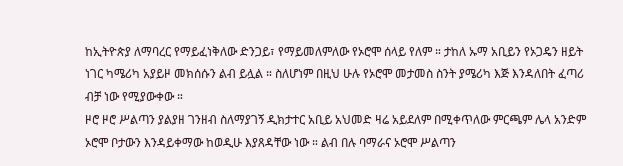ከኢትዮጵያ ለማባረር የማይፈነቅለው ድንጋይ፣ የማይመለምለው የኦሮሞ ሰላይ የለም ። ታከለ ኡማ አቢይን የኦጋዴን ዘይት ነገር ካሜሪካ አያይዞ መክሰሱን ልብ ይሏል ። ስለሆነም በዚህ ሁሉ የኦሮሞ መታመስ ስንት ያሜሪካ እጅ እንዳለበት ፈጣሪ ብቻ ነው የሚያውቀው ።
ዞሮ ዞሮ ሥልጣን ያልያዘ ገንዘብ ስለማያገኝ ዲክታተር አቢይ አህመድ ዛሬ አይደለም በሚቀጥለው ምርጫም ሌላ አንድም ኦሮሞ ቦታውን እንዳይቀማው ከወዲሁ እያጸዳቸው ነው ። ልብ በሉ ባማራና ኦሮሞ ሥልጣን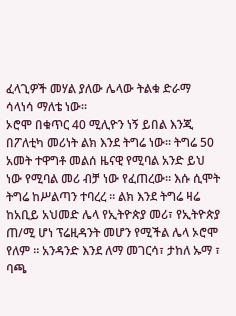ፈላጊዎች መሃል ያለው ሌላው ትልቁ ድራማ ሳላነሳ ማለቴ ነው።
ኦሮሞ በቁጥር 40 ሚሊዮን ነኝ ይበል እንጂ በፖለቲካ መሪነት ልክ እንደ ትግሬ ነው። ትግሬ 50 አመት ተዋግቶ መልሰ ዜናዊ የሚባል አንድ ይህ ነው የሚባል መሪ ብቻ ነው የፈጠረው። እሱ ሲሞት ትግሬ ከሥልጣን ተባረረ ። ልክ እንደ ትግሬ ዛሬ ከአቢይ አህመድ ሌላ የኢትዮጵያ መሪ፣ የኢትዮጵያ ጠ/ሚ ሆነ ፕሬዚዳንት መሆን የሚችል ሌላ ኦሮሞ የለም ። አንዳንድ እንደ ለማ መገርሳ፣ ታከለ ኡማ ፣ ባጫ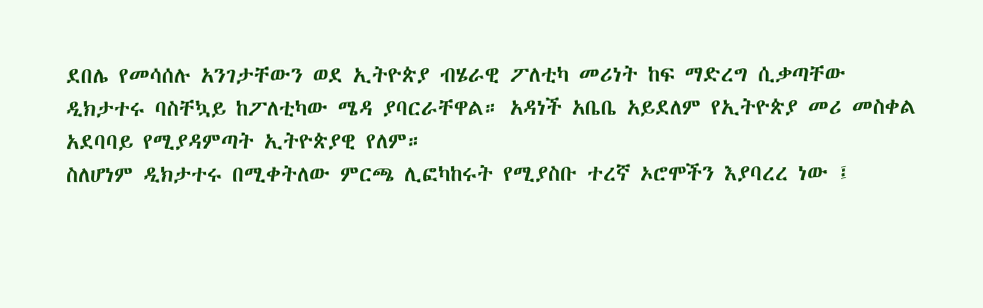ደበሌ የመሳሰሉ አንገታቸውን ወደ ኢትዮጵያ ብሄራዊ ፖለቲካ መሪነት ከፍ ማድረግ ሲቃጣቸው ዲክታተሩ ባስቸኳይ ከፖለቲካው ሜዳ ያባርራቸዋል። አዳነች አቤቤ አይደለም የኢትዮጵያ መሪ መስቀል አደባባይ የሚያዳምጣት ኢትዮጵያዊ የለም።
ስለሆነም ዲክታተሩ በሚቀትለው ምርጫ ሊፎካከሩት የሚያስቡ ተረኛ ኦሮሞችን እያባረረ ነው ፤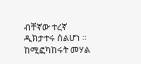ብቸኛው ተረኛ ዲክታተሩ ሰልሆነ ። ከሚፎካከሩት መሃል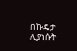በኩዴታ ሊያነሱት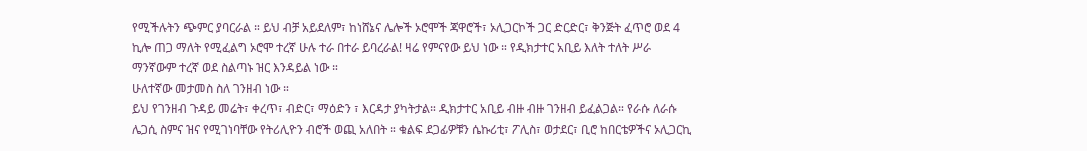የሚችሉትን ጭምር ያባርራል ። ይህ ብቻ አይደለም፣ ከነሸኔና ሌሎች ኦሮሞች ጃዋሮች፣ ኦሊጋርኮች ጋር ድርድር፣ ቅንጅት ፈጥሮ ወደ 4 ኪሎ ጠጋ ማለት የሚፈልግ ኦሮሞ ተረኛ ሁሉ ተራ በተራ ይባረራል! ዛሬ የምናየው ይህ ነው ። የዲክታተር አቢይ እለት ተለት ሥራ ማንኛውም ተረኛ ወደ ስልጣኑ ዝር እንዳይል ነው ።
ሁለተኛው መታመስ ስለ ገንዘብ ነው ።
ይህ የገንዘብ ጉዳይ መሬት፣ ቀረጥ፣ ብድር፣ ማዕድን ፣ እርዳታ ያካትታል። ዲክታተር አቢይ ብዙ ብዙ ገንዘብ ይፈልጋል። የራሱ ለራሱ ሌጋሲ ስምና ዝና የሚገነባቸው የትሪሊዮን ብሮች ወጪ አለበት ። ቁልፍ ደጋፊዎቹን ሴኩሪቲ፣ ፖሊስ፣ ወታደር፣ ቢሮ ከበርቴዎችና ኦሊጋርኪ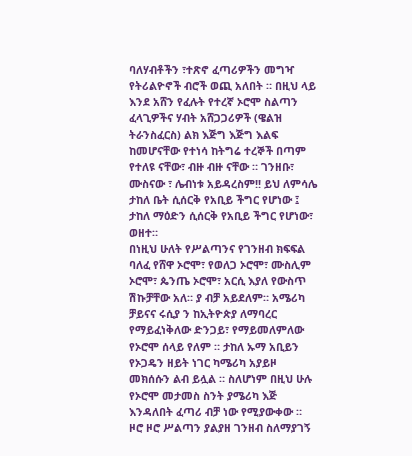ባለሃብቶችን ፣ተጽኖ ፈጣሪዎችን መግዣ የትሪልዮኖች ብሮች ወጪ አለበት ። በዚህ ላይ እንደ አሸን የፈሉት የተረኛ ኦሮሞ ስልጣን ፈላጊዎችና ሃብት አሸጋጋሪዎች (ዌልዝ ትራንስፈርስ) ልክ እጅግ እጅግ እልፍ ከመሆናቸው የተነሳ ከትግሬ ተረኞች በጣም የተለዩ ናቸው፣ ብዙ ብዙ ናቸው ። ገንዘቡ፣ ሙስናው ፣ ሌብነቱ አይዳረስም!! ይህ ለምሳሌ ታከለ ቤት ሲሰርቅ የአቢይ ችግር የሆነው ፤ ታከለ ማዕድን ሲሰርቅ የአቢይ ችግር የሆነው፣ ወዘተ።
በነዚህ ሁለት የሥልጣንና የገንዘብ ክፍፍል ባለፈ የሸዋ ኦሮሞ፣ የወለጋ ኦሮሞ፣ ሙስሊም ኦሮሞ፣ ጴንጤ ኦሮሞ፣ አርሲ እያለ የውስጥ ሽኩቻቸው አለ። ያ ብቻ አይደለም። አሜሪካ ቻይናና ሩሲያ ን ከኢትዮጵያ ለማባረር የማይፈነቅለው ድንጋይ፣ የማይመለምለው የኦሮሞ ሰላይ የለም ። ታከለ ኡማ አቢይን የኦጋዴን ዘይት ነገር ካሜሪካ አያይዞ መክሰሱን ልብ ይሏል ። ስለሆነም በዚህ ሁሉ የኦሮሞ መታመስ ስንት ያሜሪካ እጅ እንዳለበት ፈጣሪ ብቻ ነው የሚያውቀው ።
ዞሮ ዞሮ ሥልጣን ያልያዘ ገንዘብ ስለማያገኝ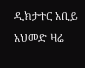ዲክታተር አቢይ አህመድ ዛሬ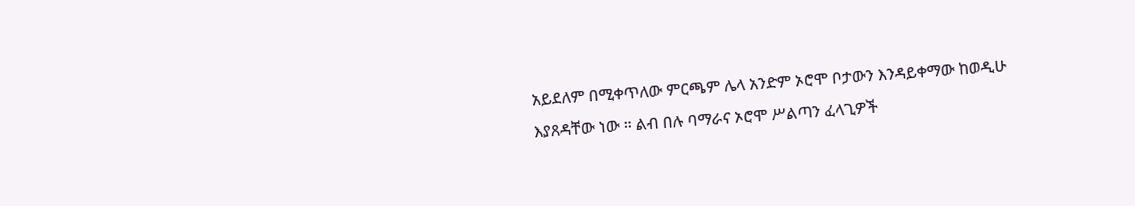አይደለም በሚቀጥለው ምርጫም ሌላ አንድም ኦሮሞ ቦታውን እንዳይቀማው ከወዲሁ እያጸዳቸው ነው ። ልብ በሉ ባማራና ኦሮሞ ሥልጣን ፈላጊዎች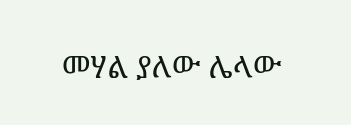መሃል ያለው ሌላው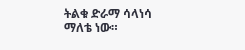ትልቁ ድራማ ሳላነሳ ማለቴ ነው።